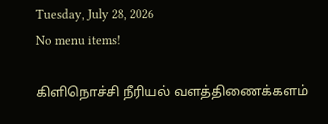Tuesday, July 28, 2026
No menu items!

கிளிநொச்சி நீரியல் வளத்திணைக்களம்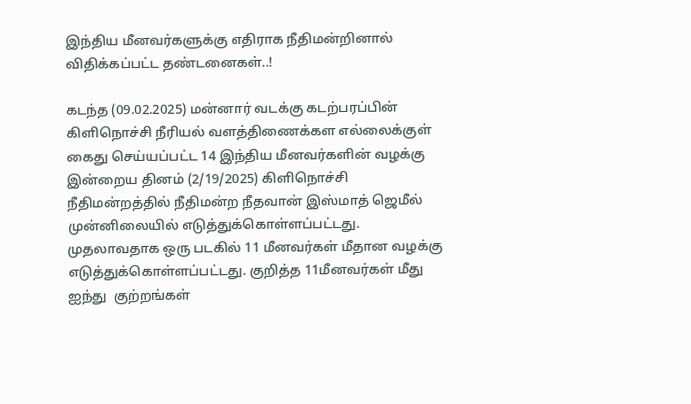இந்திய மீனவர்களுக்கு எதிராக நீதிமன்றினால் விதிக்கப்பட்ட தண்டனைகள்..!

கடந்த (09.02.2025) மன்னார் வடக்கு கடற்பரப்பின் கிளிநொச்சி நீரியல் வளத்திணைக்கள எல்லைக்குள் கைது செய்யப்பட்ட 14 இந்திய மீனவர்களின் வழக்கு இன்றைய தினம் (2/19/2025) கிளிநொச்சி நீதிமன்றத்தில் நீதிமன்ற நீதவான் இஸ்மாத் ஜெமீல் முன்னிலையில் எடுத்துக்கொள்ளப்பட்டது. முதலாவதாக ஒரு படகில் 11 மீனவர்கள் மீதான வழக்கு எடுத்துக்கொள்ளப்பட்டது. குறித்த 11மீனவர்கள் மீது ஐந்து  குற்றங்கள்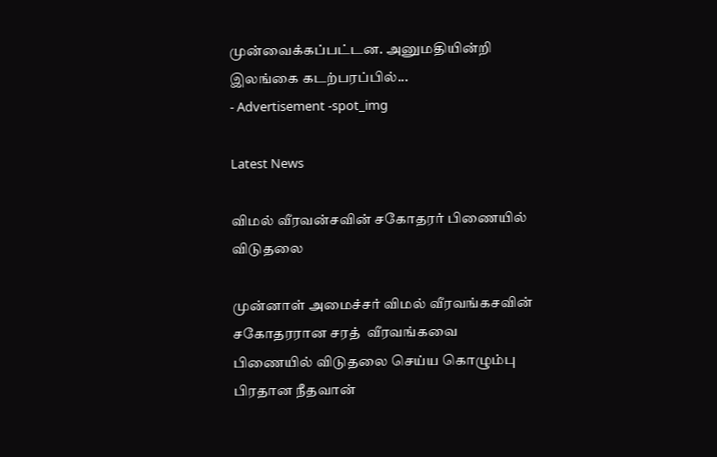முன்வைக்கப்பட்டன. அனுமதியின்றி இலங்கை கடற்பரப்பில்...
- Advertisement -spot_img

Latest News

விமல் வீரவன்சவின் சகோதரர் பிணையில் விடுதலை

முன்னாள் அமைச்சர் விமல் வீரவங்கசவின் சகோதரரான சரத்  வீரவங்கவை பிணையில் விடுதலை செய்ய கொழும்பு பிரதான நீதவான்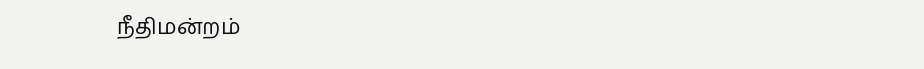நீதிமன்றம்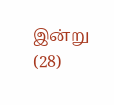இன்று (28)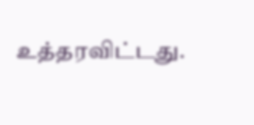உத்தரவிட்டது.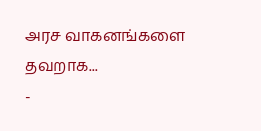அரச வாகனங்களை தவறாக...
-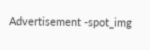Advertisement -spot_img